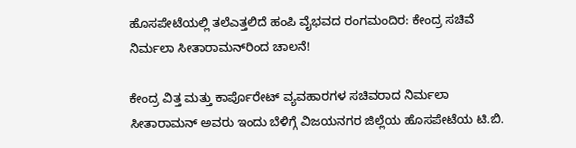ಹೊಸಪೇಟೆಯಲ್ಲಿ ತಲೆಎತ್ತಲಿದೆ ಹಂಪಿ ವೈಭವದ ರಂಗಮಂದಿರ: ಕೇಂದ್ರ ಸಚಿವೆ ನಿರ್ಮಲಾ ಸೀತಾರಾಮನ್‌ರಿಂದ ಚಾಲನೆ!

ಕೇಂದ್ರ ವಿತ್ತ ಮತ್ತು ಕಾರ್ಪೊರೇಟ್ ವ್ಯವಹಾರಗಳ ಸಚಿವರಾದ ನಿರ್ಮಲಾ ಸೀತಾರಾಮನ್ ಅವರು ಇಂದು ಬೆಳಿಗ್ಗೆ ವಿಜಯನಗರ ಜಿಲ್ಲೆಯ ಹೊಸಪೇಟೆಯ ಟಿ.ಬಿ.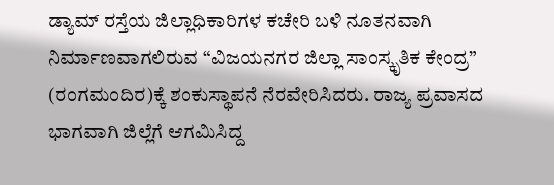ಡ್ಯಾಮ್ ರಸ್ತೆಯ ಜಿಲ್ಲಾಧಿಕಾರಿಗಳ ಕಚೇರಿ ಬಳಿ ನೂತನವಾಗಿ ನಿರ್ಮಾಣವಾಗಲಿರುವ “ವಿಜಯನಗರ ಜಿಲ್ಲಾ ಸಾಂಸ್ಕೃತಿಕ ಕೇಂದ್ರ” (ರಂಗಮಂದಿರ)ಕ್ಕೆ ಶಂಕುಸ್ಥಾಪನೆ ನೆರವೇರಿಸಿದರು. ರಾಜ್ಯ ಪ್ರವಾಸದ ಭಾಗವಾಗಿ ಜಿಲ್ಲೆಗೆ ಆಗಮಿಸಿದ್ದ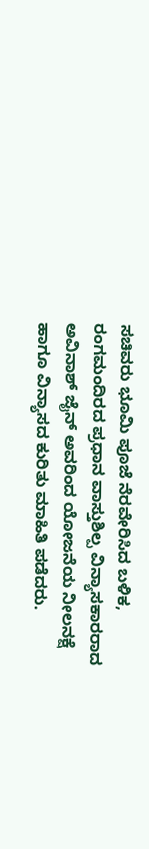ಸಚಿವರು ಭೂಮಿ ಪೂಜೆ ನೆರವೇರಿಸಿದ ಬಳಿಕ, ರಂಗಮಂದಿರದ ಪ್ರಧಾನ ವಾಸ್ತುಶಿಲ್ಪ ವಿನ್ಯಾಸಕಾರರಾದ ಅವಿನಾಶ್ ಜೈನ್ ಅವರಿಂದ ಯೋಜನೆಯ ನೀಲನಕ್ಷೆ ಹಾಗೂ ವಿನ್ಯಾಸದ ಕುರಿತು ಮಾಹಿತಿ ಪಡೆದರು.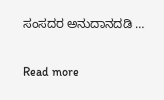ಸಂಸದರ ಅನುದಾನದಡಿ …

Read more